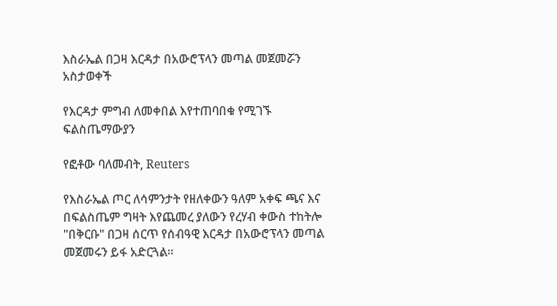እስራኤል በጋዛ እርዳታ በአውሮፕላን መጣል መጀመሯን አስታወቀች

የእርዳታ ምግብ ለመቀበል እየተጠባበቁ የሚገኙ ፍልስጤማውያን

የፎቶው ባለመብት, Reuters

የእስራኤል ጦር ለሳምንታት የዘለቀውን ዓለም አቀፍ ጫና እና በፍልስጤም ግዛት እየጨመረ ያለውን የረሃብ ቀውስ ተከትሎ "በቅርቡ" በጋዛ ሰርጥ የሰብዓዊ እርዳታ በአውሮፕላን መጣል መጀመሩን ይፋ አድርጓል።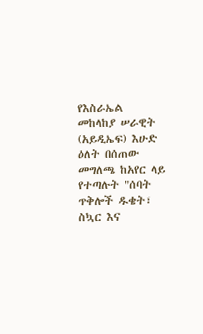የእስራኤል መከላከያ ሠራዊት (አይዲኤፍ) እሁድ ዕለት በሰጠው መግለጫ ከአየር ላይ የተጣሉት "ሰባት ጥቅሎች ዱቄት፣ ስኳር እና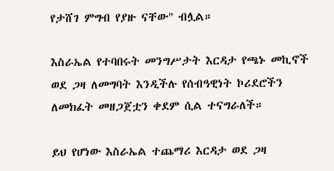የታሸገ ምግብ የያዙ ናቸው" ብሏል።

እስራኤል የተባበሩት መንግሥታት እርዳታ የጫኑ መኪኖች ወደ ጋዛ ለመግባት እንዲችሉ የሰብዓዊነት ኮሪደሮችን ለመክፈት መዘጋጀቷን ቀደም ሲል ተናግራለች።

ይህ የሆነው እስራኤል ተጨማሪ እርዳታ ወደ ጋዛ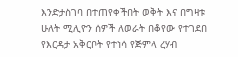እንድታስገባ በተጠየቀችበት ወቅት እና በግዛቱ ሁለት ሚሊዮን ሰዎች ለወራት በቆየው የተገደበ የእርዳታ አቅርቦት የተነሳ የጅምላ ረሃብ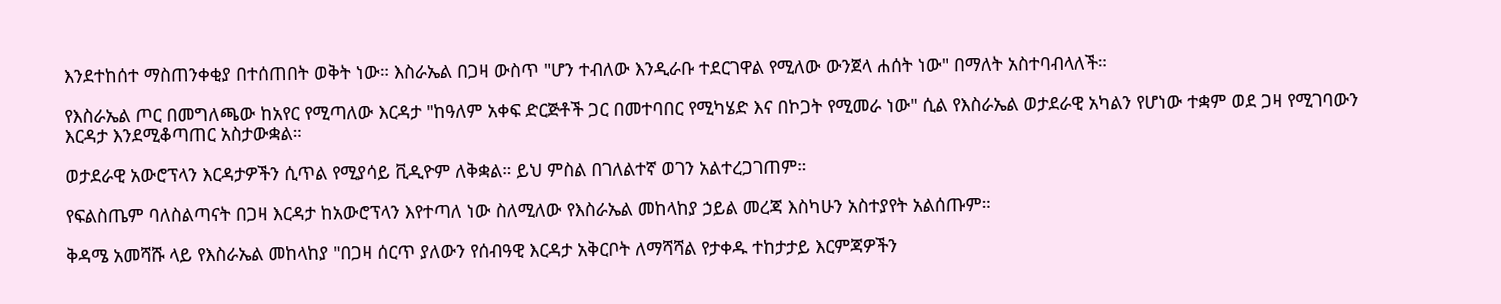እንደተከሰተ ማስጠንቀቂያ በተሰጠበት ወቅት ነው። እስራኤል በጋዛ ውስጥ "ሆን ተብለው እንዲራቡ ተደርገዋል የሚለው ውንጀላ ሐሰት ነው" በማለት አስተባብላለች።

የእስራኤል ጦር በመግለጫው ከአየር የሚጣለው እርዳታ "ከዓለም አቀፍ ድርጅቶች ጋር በመተባበር የሚካሄድ እና በኮጋት የሚመራ ነው" ሲል የእስራኤል ወታደራዊ አካልን የሆነው ተቋም ወደ ጋዛ የሚገባውን እርዳታ እንደሚቆጣጠር አስታውቋል።

ወታደራዊ አውሮፕላን እርዳታዎችን ሲጥል የሚያሳይ ቪዲዮም ለቅቋል። ይህ ምስል በገለልተኛ ወገን አልተረጋገጠም።

የፍልስጤም ባለስልጣናት በጋዛ እርዳታ ከአውሮፕላን እየተጣለ ነው ስለሚለው የእስራኤል መከላከያ ኃይል መረጃ እስካሁን አስተያየት አልሰጡም።

ቅዳሜ አመሻሹ ላይ የእስራኤል መከላከያ "በጋዛ ሰርጥ ያለውን የሰብዓዊ እርዳታ አቅርቦት ለማሻሻል የታቀዱ ተከታታይ እርምጃዎችን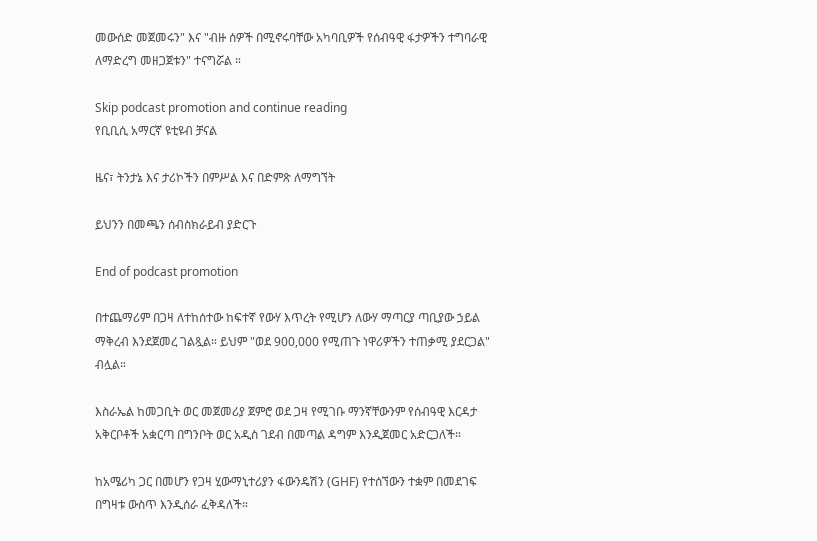መውሰድ መጀመሩን" እና "ብዙ ሰዎች በሚኖሩባቸው አካባቢዎች የሰብዓዊ ፋታዎችን ተግባራዊ ለማድረግ መዘጋጀቱን" ተናግሯል ።

Skip podcast promotion and continue reading
የቢቢሲ አማርኛ ዩቲዩብ ቻናል

ዜና፣ ትንታኔ እና ታሪኮችን በምሥል እና በድምጽ ለማግኘት

ይህንን በመጫን ሰብስክራይብ ያድርጉ

End of podcast promotion

በተጨማሪም በጋዛ ለተከሰተው ከፍተኛ የውሃ እጥረት የሚሆን ለውሃ ማጣርያ ጣቢያው ኃይል ማቅረብ እንደጀመረ ገልጿል። ይህም "ወደ 900,000 የሚጠጉ ነዋሪዎችን ተጠቃሚ ያደርጋል" ብሏል።

እስራኤል ከመጋቢት ወር መጀመሪያ ጀምሮ ወደ ጋዛ የሚገቡ ማንኛቸውንም የሰብዓዊ እርዳታ አቅርቦቶች አቋርጣ በግንቦት ወር አዲስ ገደብ በመጣል ዳግም እንዲጀመር አድርጋለች።

ከአሜሪካ ጋር በመሆን የጋዛ ሂውማኒተሪያን ፋውንዴሽን (GHF) የተሰኘውን ተቋም በመደገፍ በግዛቱ ውስጥ እንዲሰራ ፈቅዳለች።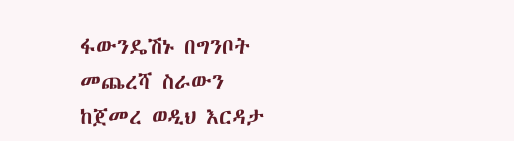ፋውንዴሽኑ በግንቦት መጨረሻ ስራውን ከጀመረ ወዲህ እርዳታ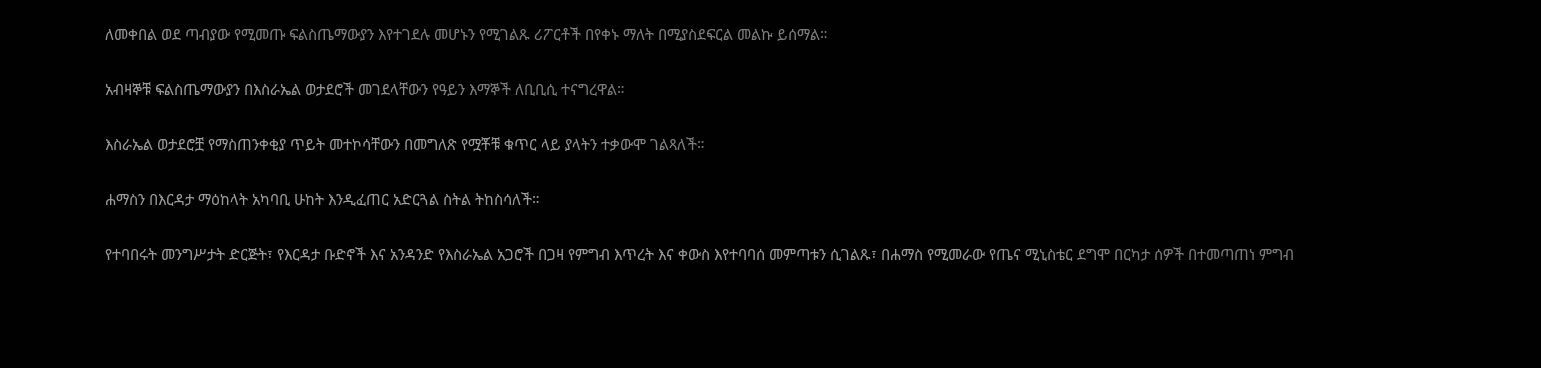ለመቀበል ወደ ጣብያው የሚመጡ ፍልስጤማውያን እየተገደሉ መሆኑን የሚገልጹ ሪፖርቶች በየቀኑ ማለት በሚያስደፍርል መልኩ ይሰማል።

አብዛኞቹ ፍልስጤማውያን በእስራኤል ወታደሮች መገደላቸውን የዓይን እማኞች ለቢቢሲ ተናግረዋል።

እስራኤል ወታደሮቿ የማስጠንቀቂያ ጥይት መተኮሳቸውን በመግለጽ የሟቾቹ ቁጥር ላይ ያላትን ተቃውሞ ገልጻለች።

ሐማስን በእርዳታ ማዕከላት አካባቢ ሁከት እንዲፈጠር አድርጓል ስትል ትከስሳለች።

የተባበሩት መንግሥታት ድርጅት፣ የእርዳታ ቡድኖች እና አንዳንድ የእስራኤል አጋሮች በጋዛ የምግብ እጥረት እና ቀውስ እየተባባሰ መምጣቱን ሲገልጹ፣ በሐማስ የሚመራው የጤና ሚኒስቴር ደግሞ በርካታ ሰዎች በተመጣጠነ ምግብ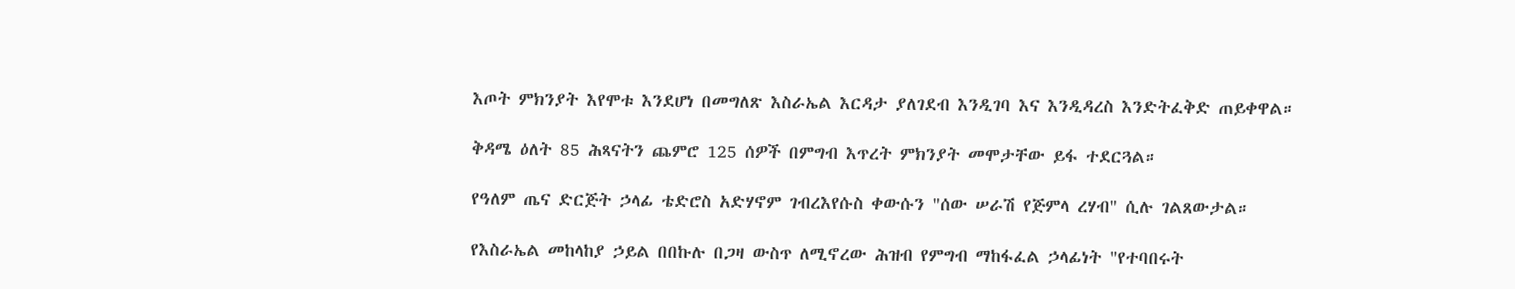እጦት ምክንያት እየሞቱ እንደሆነ በመግለጽ እስራኤል እርዳታ ያለገደብ እንዲገባ እና እንዲዳረስ እንድትፈቅድ ጠይቀዋል።

ቅዳሜ ዕለት 85 ሕጻናትን ጨምሮ 125 ሰዎች በምግብ እጥረት ምክንያት መሞታቸው ይፋ ተደርጓል።

የዓለም ጤና ድርጅት ኃላፊ ቴድሮስ አድሃኖም ገብረእየሱስ ቀውሱን "ሰው ሠራሽ የጅምላ ረሃብ" ሲሉ ገልጸውታል።

የእስራኤል መከላከያ ኃይል በበኩሉ በጋዛ ውስጥ ለሚኖረው ሕዝብ የምግብ ማከፋፈል ኃላፊነት "የተባበሩት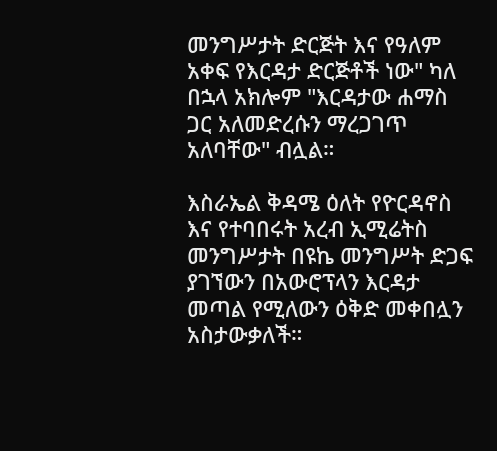መንግሥታት ድርጅት እና የዓለም አቀፍ የእርዳታ ድርጅቶች ነው" ካለ በኋላ አክሎም "እርዳታው ሐማስ ጋር አለመድረሱን ማረጋገጥ አለባቸው" ብሏል።

እስራኤል ቅዳሜ ዕለት የዮርዳኖስ እና የተባበሩት አረብ ኢሚሬትስ መንግሥታት በዩኬ መንግሥት ድጋፍ ያገኘውን በአውሮፕላን እርዳታ መጣል የሚለውን ዕቅድ መቀበሏን አስታውቃለች።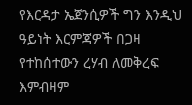የእርዳታ ኤጀንሲዎች ግን እንዲህ ዓይነት እርምጃዎች በጋዛ የተከሰተውን ረሃብ ለመቅረፍ እምብዛም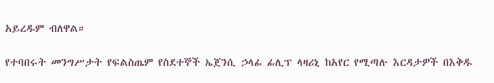አይረዱም ብለዋል።

የተባበሩት መንግሥታት የፍልስጤም የስደተኞች ኤጀንሲ ኃላፊ ፊሊፕ ላዛሪኒ ከአየር የሚጣሉ እርዳታዎች በእቅዱ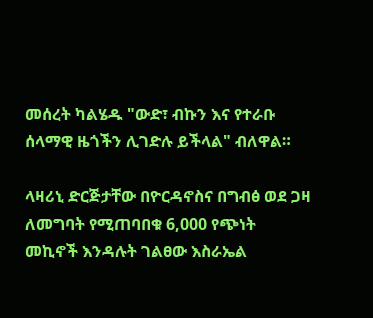መሰረት ካልሄዱ "ውድ፣ ብኩን እና የተራቡ ሰላማዊ ዜጎችን ሊገድሉ ይችላል" ብለዋል።

ላዛሪኒ ድርጅታቸው በዮርዳኖስና በግብፅ ወደ ጋዛ ለመግባት የሚጠባበቁ 6,000 የጭነት መኪኖች እንዳሉት ገልፀው እስራኤል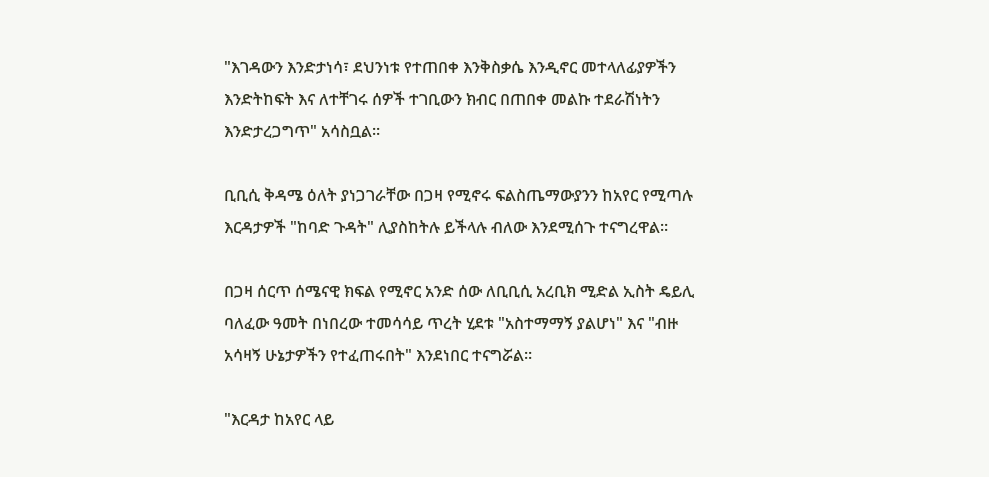"እገዳውን እንድታነሳ፣ ደህንነቱ የተጠበቀ እንቅስቃሴ እንዲኖር መተላለፊያዎችን እንድትከፍት እና ለተቸገሩ ሰዎች ተገቢውን ክብር በጠበቀ መልኩ ተደራሽነትን እንድታረጋግጥ" አሳስቧል።

ቢቢሲ ቅዳሜ ዕለት ያነጋገራቸው በጋዛ የሚኖሩ ፍልስጤማውያንን ከአየር የሚጣሉ እርዳታዎች "ከባድ ጉዳት" ሊያስከትሉ ይችላሉ ብለው እንደሚሰጉ ተናግረዋል።

በጋዛ ሰርጥ ሰሜናዊ ክፍል የሚኖር አንድ ሰው ለቢቢሲ አረቢክ ሚድል ኢስት ዴይሊ ባለፈው ዓመት በነበረው ተመሳሳይ ጥረት ሂደቱ "አስተማማኝ ያልሆነ" እና "ብዙ አሳዛኝ ሁኔታዎችን የተፈጠሩበት" እንደነበር ተናግሯል።

"እርዳታ ከአየር ላይ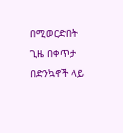በሚወርድበት ጊዜ በቀጥታ በድንኳኖች ላይ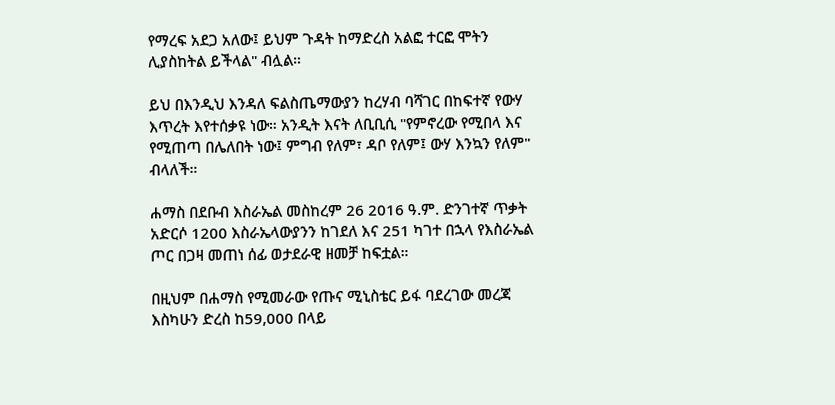የማረፍ አደጋ አለው፤ ይህም ጉዳት ከማድረስ አልፎ ተርፎ ሞትን ሊያስከትል ይችላል" ብሏል።

ይህ በእንዲህ እንዳለ ፍልስጤማውያን ከረሃብ ባሻገር በከፍተኛ የውሃ እጥረት እየተሰቃዩ ነው። አንዲት እናት ለቢቢሲ "የምኖረው የሚበላ እና የሚጠጣ በሌለበት ነው፤ ምግብ የለም፣ ዳቦ የለም፤ ውሃ እንኳን የለም" ብላለች።

ሐማስ በደቡብ እስራኤል መስከረም 26 2016 ዓ.ም. ድንገተኛ ጥቃት አድርሶ 1200 እስራኤላውያንን ከገደለ እና 251 ካገተ በኋላ የእስራኤል ጦር በጋዛ መጠነ ሰፊ ወታደራዊ ዘመቻ ከፍቷል።

በዚህም በሐማስ የሚመራው የጡና ሚኒስቴር ይፋ ባደረገው መረጃ እስካሁን ድረስ ከ59,000 በላይ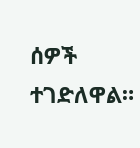ሰዎች ተገድለዋል።